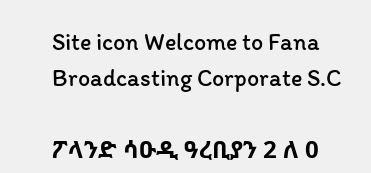Site icon Welcome to Fana Broadcasting Corporate S.C

ፖላንድ ሳዑዲ ዓረቢያን 2 ለ 0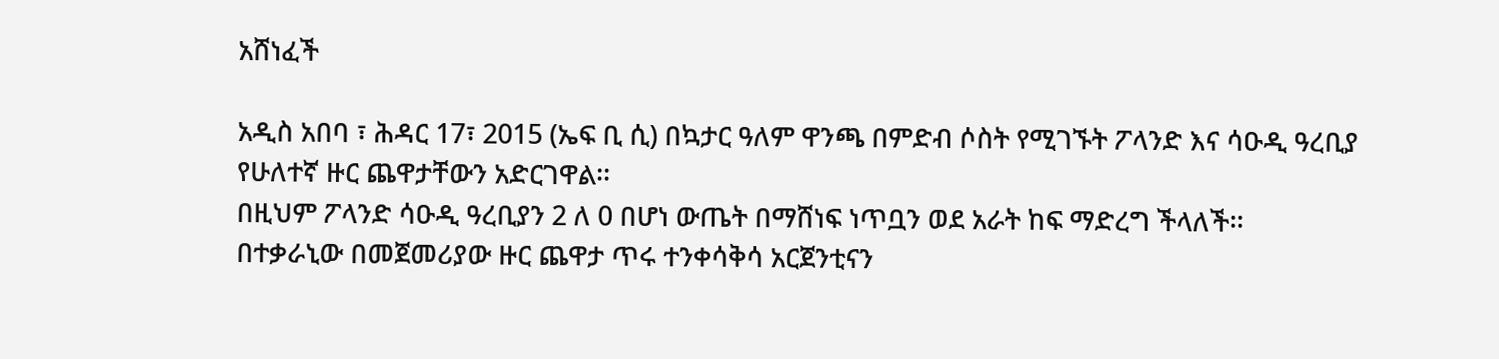አሸነፈች

አዲስ አበባ ፣ ሕዳር 17፣ 2015 (ኤፍ ቢ ሲ) በኳታር ዓለም ዋንጫ በምድብ ሶስት የሚገኙት ፖላንድ እና ሳዑዲ ዓረቢያ የሁለተኛ ዙር ጨዋታቸውን አድርገዋል፡፡
በዚህም ፖላንድ ሳዑዲ ዓረቢያን 2 ለ 0 በሆነ ውጤት በማሸነፍ ነጥቧን ወደ አራት ከፍ ማድረግ ችላለች፡፡
በተቃራኒው በመጀመሪያው ዙር ጨዋታ ጥሩ ተንቀሳቅሳ አርጀንቲናን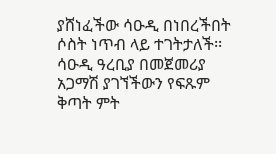ያሸነፈችው ሳዑዲ በነበረችበት ሶስት ነጥብ ላይ ተገትታለች፡፡
ሳዑዲ ዓረቢያ በመጀመሪያ አጋማሽ ያገኘችውን የፍጹም ቅጣት ምት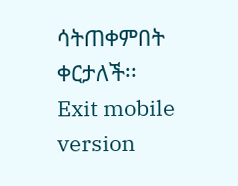ሳትጠቀምበት ቀርታለች፡፡
Exit mobile version